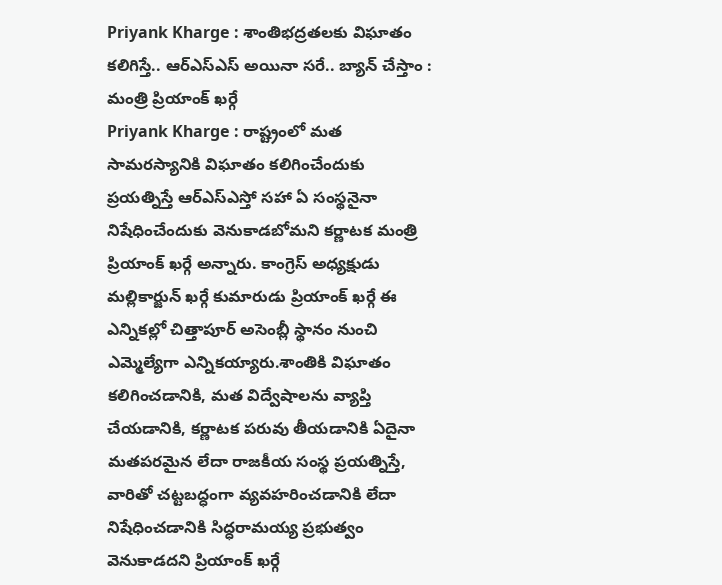Priyank Kharge : శాంతిభద్రతలకు విఘాతం కలిగిస్తే.. ఆర్ఎస్ఎస్ అయినా సరే.. బ్యాన్ చేస్తాం : మంత్రి ప్రియాంక్ ఖర్గే
Priyank Kharge : రాష్ట్రంలో మత సామరస్యానికి విఘాతం కలిగించేందుకు ప్రయత్నిస్తే ఆర్ఎస్ఎస్తో సహా ఏ సంస్థనైనా నిషేధించేందుకు వెనుకాడబోమని కర్ణాటక మంత్రి ప్రియాంక్ ఖర్గే అన్నారు. కాంగ్రెస్ అధ్యక్షుడు మల్లికార్జున్ ఖర్గే కుమారుడు ప్రియాంక్ ఖర్గే ఈ ఎన్నికల్లో చిత్తాపూర్ అసెంబ్లీ స్థానం నుంచి ఎమ్మెల్యేగా ఎన్నికయ్యారు.శాంతికి విఘాతం కలిగించడానికి, మత విద్వేషాలను వ్యాప్తి చేయడానికి, కర్ణాటక పరువు తీయడానికి ఏదైనా మతపరమైన లేదా రాజకీయ సంస్థ ప్రయత్నిస్తే, వారితో చట్టబద్ధంగా వ్యవహరించడానికి లేదా నిషేధించడానికి సిద్ధరామయ్య ప్రభుత్వం వెనుకాడదని ప్రియాంక్ ఖర్గే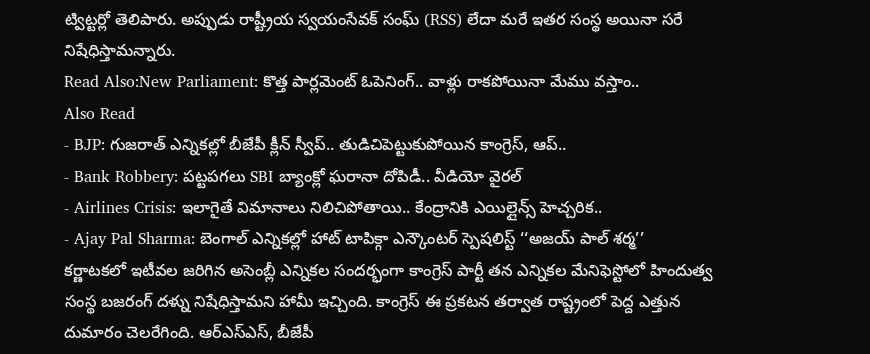ట్విట్టర్లో తెలిపారు. అప్పుడు రాష్ట్రీయ స్వయంసేవక్ సంఘ్ (RSS) లేదా మరే ఇతర సంస్థ అయినా సరే నిషేధిస్తామన్నారు.
Read Also:New Parliament: కొత్త పార్లమెంట్ ఓపెనింగ్.. వాళ్లు రాకపోయినా మేము వస్తాం..
Also Read
- BJP: గుజరాత్ ఎన్నికల్లో బీజేపీ క్లీన్ స్వీప్.. తుడిచిపెట్టుకుపోయిన కాంగ్రెస్, ఆప్..
- Bank Robbery: పట్టపగలు SBI బ్యాంక్లో ఘరానా దోపిడీ.. వీడియో వైరల్
- Airlines Crisis: ఇలాగైతే విమానాలు నిలిచిపోతాయి.. కేంద్రానికి ఎయిల్లైన్స్ హెచ్చరిక..
- Ajay Pal Sharma: బెంగాల్ ఎన్నికల్లో హాట్ టాపిక్గా ఎన్కౌంటర్ స్పెషలిస్ట్ ‘‘అజయ్ పాల్ శర్మ’’
కర్ణాటకలో ఇటీవల జరిగిన అసెంబ్లీ ఎన్నికల సందర్భంగా కాంగ్రెస్ పార్టీ తన ఎన్నికల మేనిఫెస్టోలో హిందుత్వ సంస్థ బజరంగ్ దళ్ను నిషేధిస్తామని హామీ ఇచ్చింది. కాంగ్రెస్ ఈ ప్రకటన తర్వాత రాష్ట్రంలో పెద్ద ఎత్తున దుమారం చెలరేగింది. ఆర్ఎస్ఎస్, బీజేపీ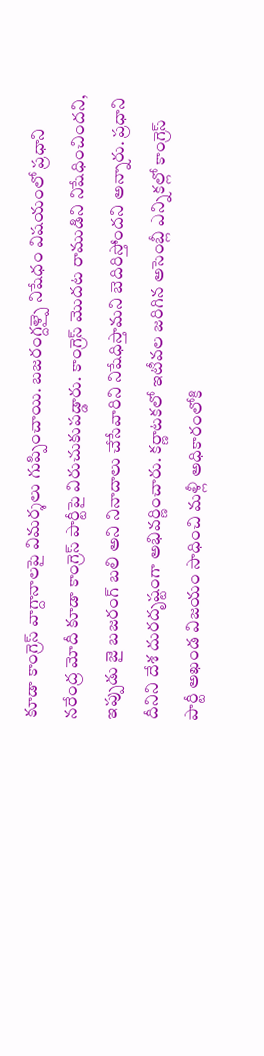కూడా కాంగ్రెస్ వాగ్దానాలపై విమర్శలు గుప్పించాయి. బజరంగ్దళ్పై నిషేధం విషయంలో ప్రధాని నరేంద్ర మోదీ కూడా కాంగ్రెస్ పార్టీపై విరుచుకుపడ్డారు. కాంగ్రెస్ మొదట రాముడిని నిషేధించిందని, ఇప్పుడు జై బజరంగ్ బలి అని నినాదాలు చేసేవారిని నిషేధిస్తామని బెదిరిస్తోందని అన్నారు. ప్రధాని దీనిని దేశ దురదృష్టంగా అభివర్ణించారు. కర్ణాటకలో ఇటీవల జరిగిన అసెంబ్లీ ఎన్నికల్లో కాంగ్రెస్ పార్టీ అఖండ విజయం సాధించి మళ్లీ అధికారంలోకి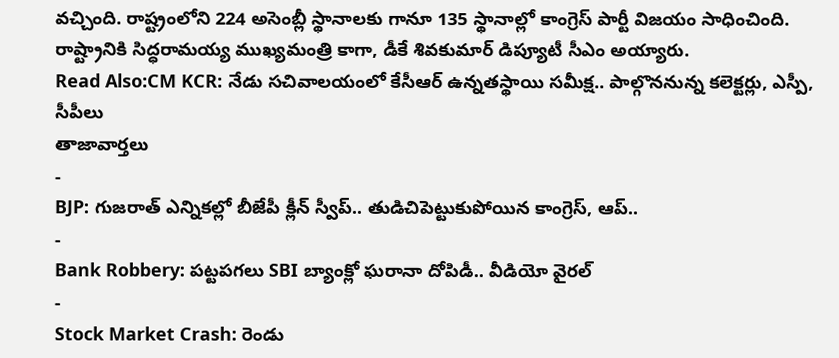వచ్చింది. రాష్ట్రంలోని 224 అసెంబ్లీ స్థానాలకు గానూ 135 స్థానాల్లో కాంగ్రెస్ పార్టీ విజయం సాధించింది. రాష్ట్రానికి సిద్ధరామయ్య ముఖ్యమంత్రి కాగా, డీకే శివకుమార్ డిప్యూటీ సీఎం అయ్యారు.
Read Also:CM KCR: నేడు సచివాలయంలో కేసీఆర్ ఉన్నతస్థాయి సమీక్ష.. పాల్గొననున్న కలెక్టర్లు, ఎస్పీ, సీపీలు
తాజావార్తలు
-
BJP: గుజరాత్ ఎన్నికల్లో బీజేపీ క్లీన్ స్వీప్.. తుడిచిపెట్టుకుపోయిన కాంగ్రెస్, ఆప్..
-
Bank Robbery: పట్టపగలు SBI బ్యాంక్లో ఘరానా దోపిడీ.. వీడియో వైరల్
-
Stock Market Crash: రెండు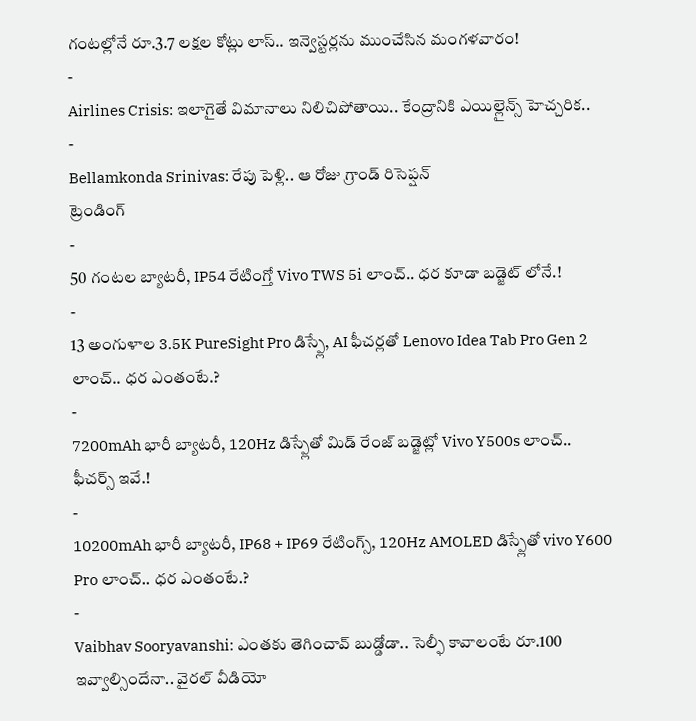గంటల్లోనే రూ.3.7 లక్షల కోట్లు లాస్.. ఇన్వెస్టర్లను ముంచేసిన మంగళవారం!
-
Airlines Crisis: ఇలాగైతే విమానాలు నిలిచిపోతాయి.. కేంద్రానికి ఎయిల్లైన్స్ హెచ్చరిక..
-
Bellamkonda Srinivas: రేపు పెళ్లి.. ఆ రోజు గ్రాండ్ రిసెప్షన్
ట్రెండింగ్
-
50 గంటల బ్యాటరీ, IP54 రేటింగ్తో Vivo TWS 5i లాంచ్.. ధర కూడా బడ్జెట్ లోనే.!
-
13 అంగుళాల 3.5K PureSight Pro డిస్ప్లే, AI ఫీచర్లతో Lenovo Idea Tab Pro Gen 2 లాంచ్.. ధర ఎంతంటే.?
-
7200mAh భారీ బ్యాటరీ, 120Hz డిస్ప్లేతో మిడ్ రేంజ్ బడ్జెట్లో Vivo Y500s లాంచ్.. ఫీచర్స్ ఇవే.!
-
10200mAh భారీ బ్యాటరీ, IP68 + IP69 రేటింగ్స్, 120Hz AMOLED డిస్ప్లేతో vivo Y600 Pro లాంచ్.. ధర ఎంతంటే.?
-
Vaibhav Sooryavanshi: ఎంతకు తెగించావ్ బుడ్డోడా.. సెల్ఫీ కావాలంటే రూ.100 ఇవ్వాల్సిందేనా.. వైరల్ వీడియో